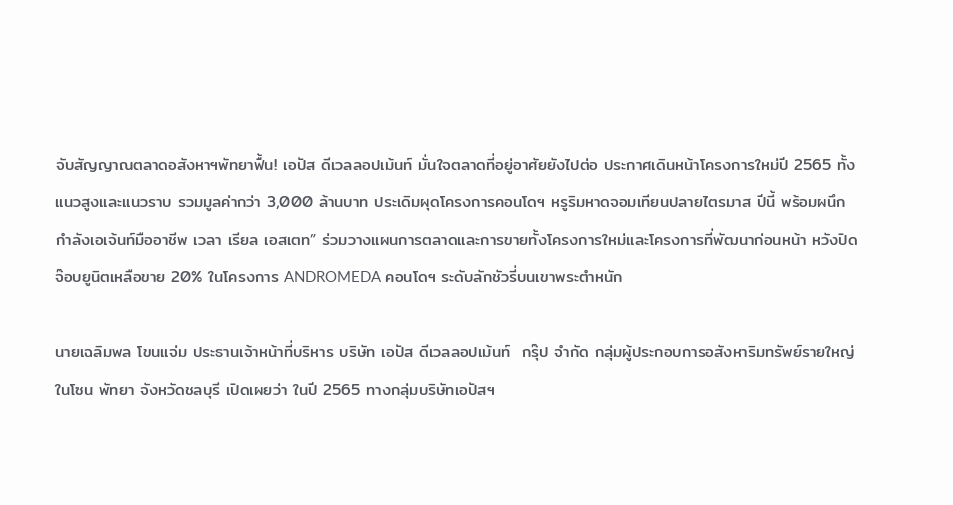จับสัญญาณตลาดอสังหาฯพัทยาฟื้น! เอปัส ดีเวลลอปเม้นท์ มั่นใจตลาดที่อยู่อาศัยยังไปต่อ ประกาศเดินหน้าโครงการใหม่ปี 2565 ทั้งแนวสูงและแนวราบ รวมมูลค่ากว่า 3,000 ล้านบาท ประเดิมผุดโครงการคอนโดฯ หรูริมหาดจอมเทียนปลายไตรมาส ปีนี้ พร้อมผนึกกำลังเอเจ้นท์มืออาชีพ เวลา เรียล เอสเตท” ร่วมวางแผนการตลาดและการขายทั้งโครงการใหม่และโครงการที่พัฒนาก่อนหน้า หวังปิดจ๊อบยูนิตเหลือขาย 20% ในโครงการ ANDROMEDA คอนโดฯ ระดับลักชัวรี่บนเขาพระตำหนัก

นายเฉลิมพล โขนแจ่ม ประธานเจ้าหน้าที่บริหาร บริษัท เอปัส ดีเวลลอปเม้นท์  กรุ๊ป จำกัด กลุ่มผู้ประกอบการอสังหาริมทรัพย์รายใหญ่ในโซน พัทยา จังหวัดชลบุรี เปิดเผยว่า ในปี 2565 ทางกลุ่มบริษัทเอปัสฯ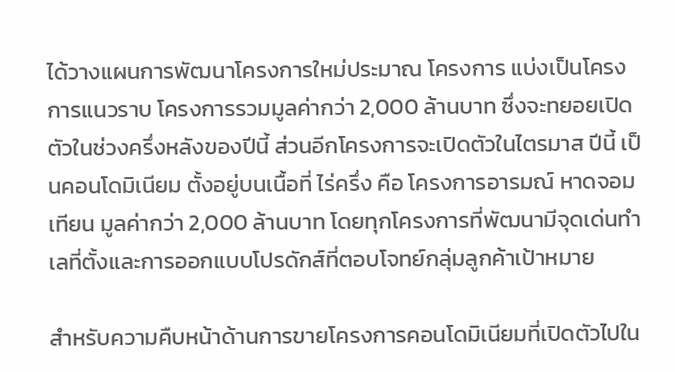ได้วางแผนการพัฒนาโครงการใหม่ประมาณ โครงการ แบ่งเป็นโครงการแนวราบ โครงการรวมมูลค่ากว่า 2,000 ล้านบาท ซึ่งจะทยอยเปิดตัวในช่วงครึ่งหลังของปีนี้ ส่วนอีกโครงการจะเปิดตัวในไตรมาส ปีนี้ เป็นคอนโดมิเนียม ตั้งอยู่บนเนื้อที่ ไร่ครึ่ง คือ โครงการอารมณ์ หาดจอมเทียน มูลค่ากว่า 2,000 ล้านบาท โดยทุกโครงการที่พัฒนามีจุดเด่นทำเลที่ตั้งและการออกแบบโปรดักส์ที่ตอบโจทย์กลุ่มลูกค้าเป้าหมาย

สำหรับความคืบหน้าด้านการขายโครงการคอนโดมิเนียมที่เปิดตัวไปใน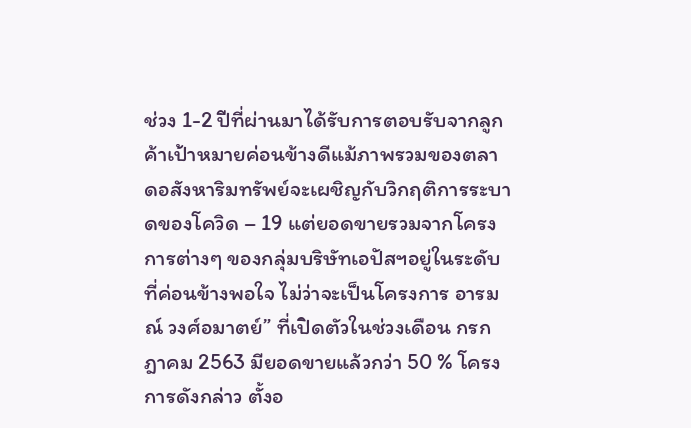ช่วง 1-2 ปีที่ผ่านมาได้รับการตอบรับจากลูกค้าเป้าหมายค่อนข้างดีแม้ภาพรวมของตลาดอสังหาริมทรัพย์จะเผชิญกับวิกฤติการระบาดของโควิด – 19 แต่ยอดขายรวมจากโครงการต่างๆ ของกลุ่มบริษัทเอปัสฯอยู่ในระดับที่ค่อนข้างพอใจ ไม่ว่าจะเป็นโครงการ อารมณ์ วงศ์อมาตย์” ที่เปิดตัวในช่วงเดือน กรกฎาคม 2563 มียอดขายแล้วกว่า 50 % โครงการดังกล่าว ตั้งอ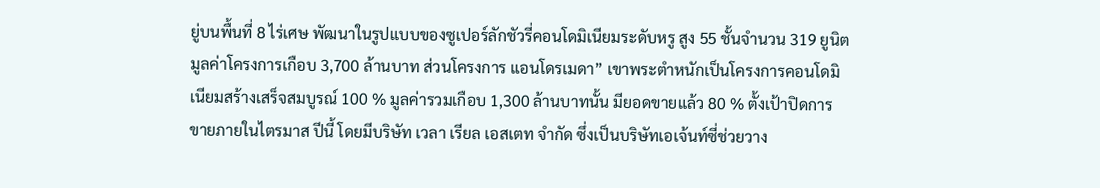ยู่บนพื้นที่ 8 ไร่เศษ พัฒนาในรูปแบบของซูเปอร์ลักชัวรี่คอนโดมิเนียมระดับหรู สูง 55 ชั้นจำนวน 319 ยูนิต มูลค่าโครงการเกือบ 3,700 ล้านบาท ส่วนโครงการ แอนโดรเมดา” เขาพระตำหนักเป็นโครงการคอนโดมิเนียมสร้างเสร็จสมบูรณ์ 100 % มูลค่ารวมเกือบ 1,300 ล้านบาทนั้น มียอดขายแล้ว 80 % ตั้งเป้าปิดการขายภายในไตรมาส ปีนี้ โดยมีบริษัท เวลา เรียล เอสเตท จำกัด ซึ่งเป็นบริษัทเอเจ้นท์ซี่ช่วยวาง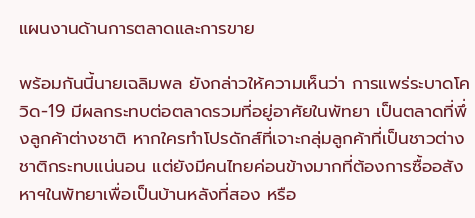แผนงานด้านการตลาดและการขาย

พร้อมกันนี้นายเฉลิมพล ยังกล่าวให้ความเห็นว่า การแพร่ระบาดโควิด-19 มีผลกระทบต่อตลาดรวมที่อยู่อาศัยในพัทยา เป็นตลาดที่พึ่งลูกค้าต่างชาติ หากใครทำโปรดักส์ที่เจาะกลุ่มลูกค้าที่เป็นชาวต่างชาติกระทบแน่นอน แต่ยังมีคนไทยค่อนข้างมากที่ต้องการซื้ออสังหาฯในพัทยาเพื่อเป็นบ้านหลังที่สอง หรือ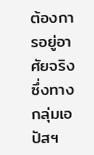ต้องการอยู่อาศัยจริง ซึ่งทางกลุ่มเอปัสฯ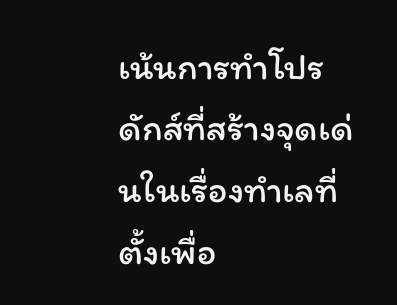เน้นการทำโปรดักส์ที่สร้างจุดเด่นในเรื่องทำเลที่ตั้งเพื่อ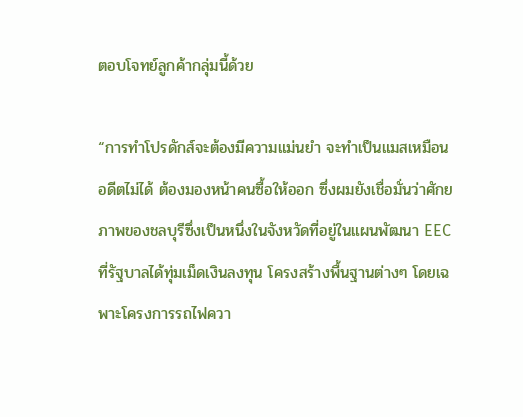ตอบโจทย์ลูกค้ากลุ่มนี้ด้วย

“การทำโปรดักส์จะต้องมีความแม่นยำ จะทำเป็นแมสเหมือนอดีตไม่ได้ ต้องมองหน้าคนซื้อให้ออก ซึ่งผมยังเชื่อมั่นว่าศักยภาพของชลบุรีซึ่งเป็นหนึ่งในจังหวัดที่อยู่ในแผนพัฒนา EEC  ที่รัฐบาลได้ทุ่มเม็ดเงินลงทุน โครงสร้างพื้นฐานต่างๆ โดยเฉพาะโครงการรถไฟควา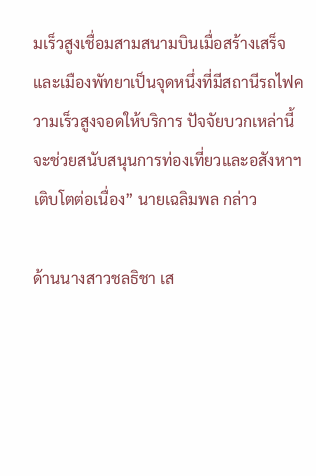มเร็วสูงเชื่อมสามสนามบินเมื่อสร้างเสร็จ และเมืองพัทยาเป็นจุดหนึ่งที่มีสถานีรถไฟความเร็วสูงจอดให้บริการ ปัจจัยบวกเหล่านี้จะช่วยสนับสนุนการท่องเที่ยวและอสังหาฯเติบโตต่อเนื่อง” นายเฉลิมพล กล่าว

ด้านนางสาวชลธิชา เส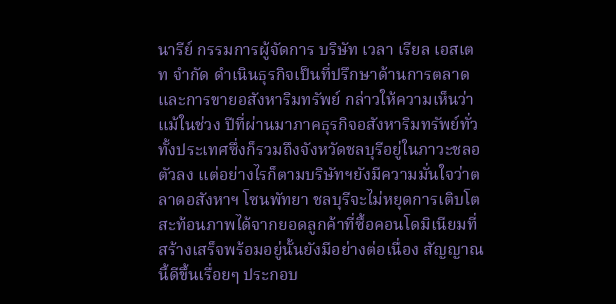นารีย์ กรรมการผู้จัดการ บริษัท เวลา เรียล เอสเตท จำกัด ดำเนินธุรกิจเป็นที่ปรึกษาด้านการตลาดและการขายอสังหาริมทรัพย์ กล่าวให้ความเห็นว่า แม้ในช่วง ปีที่ผ่านมาภาคธุรกิจอสังหาริมทรัพย์ทั่วทั้งประเทศซึ่งก็รวมถึงจังหวัดชลบุรีอยู่ในภาวะชลอตัวลง แต่อย่างไรก็ตามบริษัทฯยังมีความมั่นใจว่าตลาดอสังหาฯ โซนพัทยา ชลบุรีจะไม่หยุดการเติบโต สะท้อนภาพได้จากยอดลูกค้าที่ซื้อคอนโดมิเนียมที่สร้างเสร็จพร้อมอยู่นั้นยังมีอย่างต่อเนื่อง สัญญาณนี้ดีขึ้นเรื่อยๆ ประกอบ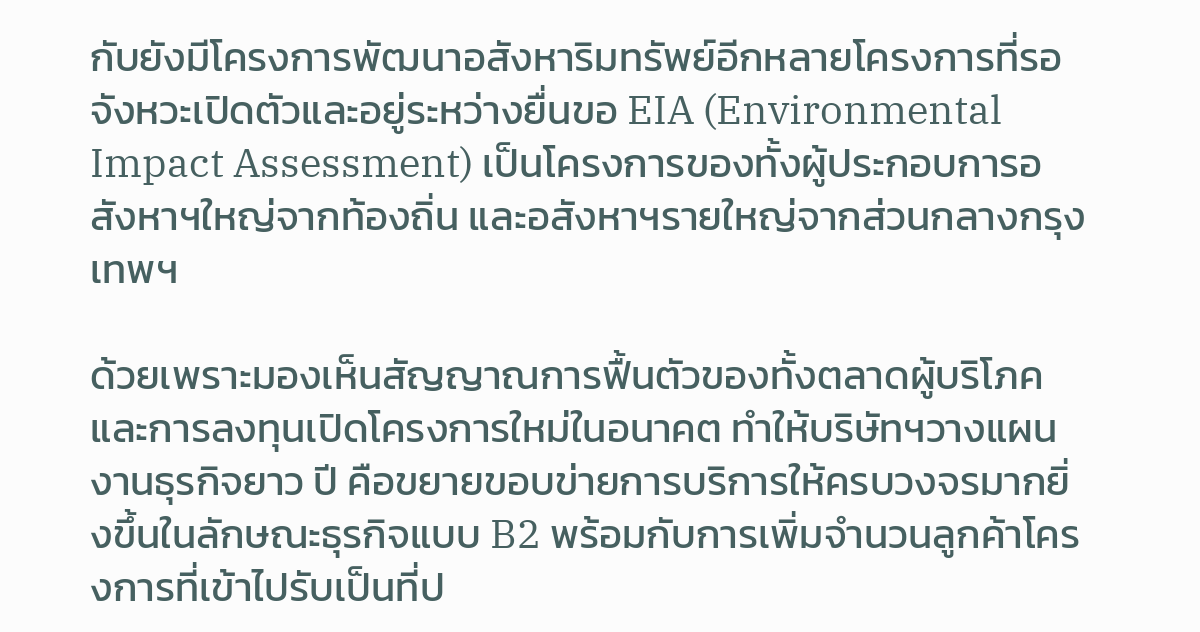กับยังมีโครงการพัฒนาอสังหาริมทรัพย์อีกหลายโครงการที่รอจังหวะเปิดตัวและอยู่ระหว่างยื่นขอ EIA (Environmental Impact Assessment) เป็นโครงการของทั้งผู้ประกอบการอสังหาฯใหญ่จากท้องถิ่น และอสังหาฯรายใหญ่จากส่วนกลางกรุงเทพฯ

ด้วยเพราะมองเห็นสัญญาณการฟื้นตัวของทั้งตลาดผู้บริโภคและการลงทุนเปิดโครงการใหม่ในอนาคต ทำให้บริษัทฯวางแผนงานธุรกิจยาว ปี คือขยายขอบข่ายการบริการให้ครบวงจรมากยิ่งขึ้นในลักษณะธุรกิจแบบ B2 พร้อมกับการเพิ่มจำนวนลูกค้าโครงการที่เข้าไปรับเป็นที่ป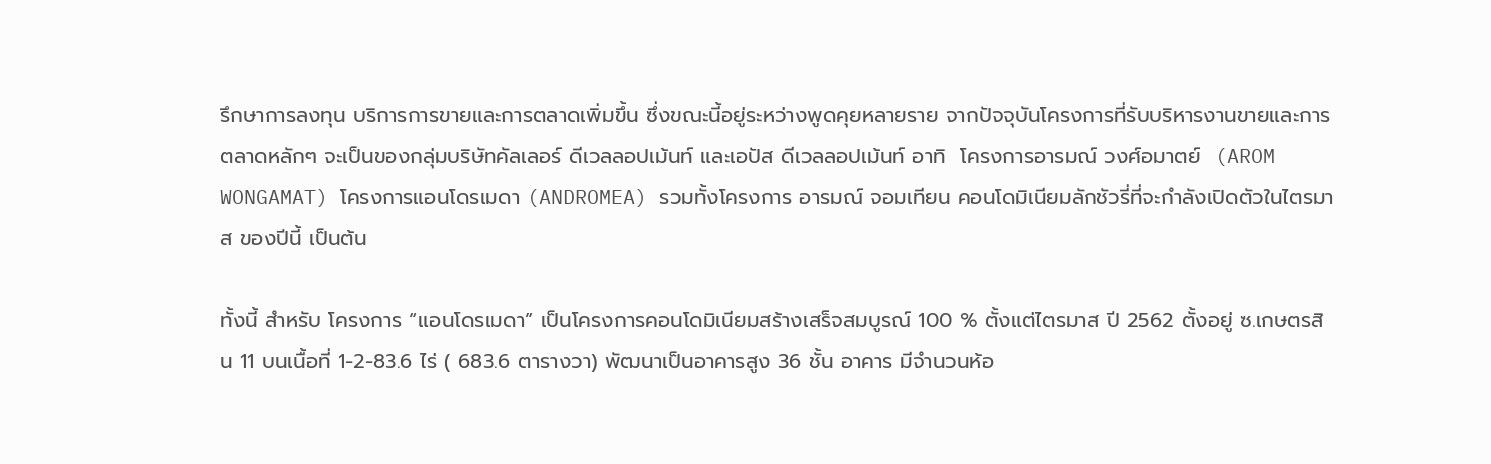รึกษาการลงทุน บริการการขายและการตลาดเพิ่มขึ้น ซึ่งขณะนี้อยู่ระหว่างพูดคุยหลายราย จากปัจจุบันโครงการที่รับบริหารงานขายและการตลาดหลักๆ จะเป็นของกลุ่มบริษัทคัลเลอร์ ดีเวลลอปเม้นท์ และเอปัส ดีเวลลอปเม้นท์ อาทิ  โครงการอารมณ์ วงศ์อมาตย์  (AROM WONGAMAT) โครงการแอนโดรเมดา (ANDROMEA) รวมทั้งโครงการ อารมณ์ จอมเทียน คอนโดมิเนียมลักชัวรี่ที่จะกำลังเปิดตัวในไตรมาส ของปีนี้ เป็นต้น

ทั้งนี้ สำหรับ โครงการ “แอนโดรเมดา” เป็นโครงการคอนโดมิเนียมสร้างเสร็จสมบูรณ์ 100 % ตั้งแต่ไตรมาส ปี 2562 ตั้งอยู่ ซ.เกษตรสิน 11 บนเนื้อที่ 1-2-83.6 ไร่ ( 683.6 ตารางวา) พัฒนาเป็นอาคารสูง 36 ชั้น อาคาร มีจำนวนห้อ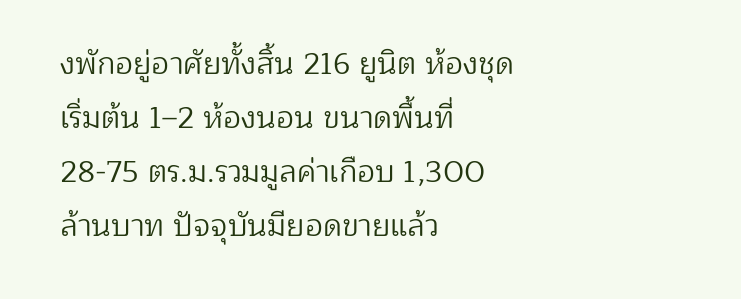งพักอยู่อาศัยทั้งสิ้น 216 ยูนิต ห้องชุดเริ่มต้น 1–2 ห้องนอน ขนาดพื้นที่ 28-75 ตร.ม.รวมมูลค่าเกือบ 1,300 ล้านบาท ปัจจุบันมียอดขายแล้ว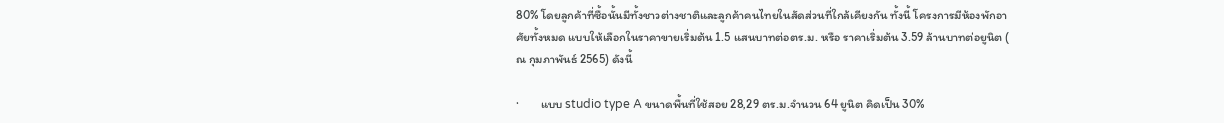80% โดยลูกค้าที่ซื้อนั้นมีทั้งชาวต่างชาติและลูกค้าคนไทยในสัดส่วนที่ใกล้เคียงกัน ทั้งนี้ โครงการมีห้องพักอาศัยทั้งหมด แบบให้เลือกในราคาขายเริ่มต้น 1.5 แสนบาทต่อตร.ม. หรือ ราคาเริ่มต้น 3.59 ล้านบาทต่อยูนิต ( ณ กุมภาพันธ์ 2565) ดังนี้

·        แบบ studio type A ขนาดพื้นที่ใช้สอย 28,29 ตร.ม.จำนวน 64 ยูนิต คิดเป็น 30%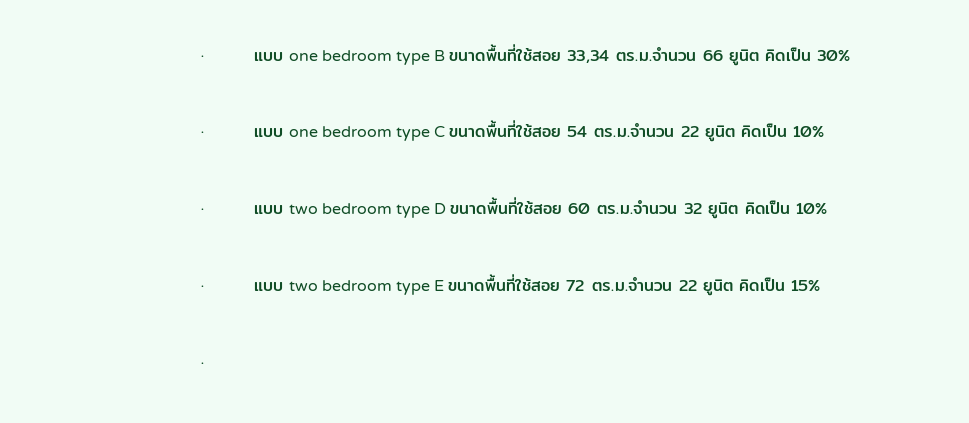·        แบบ one bedroom type B ขนาดพื้นที่ใช้สอย 33,34 ตร.ม.จำนวน 66 ยูนิต คิดเป็น 30%

·        แบบ one bedroom type C ขนาดพื้นที่ใช้สอย 54 ตร.ม.จำนวน 22 ยูนิต คิดเป็น 10%

·        แบบ two bedroom type D ขนาดพื้นที่ใช้สอย 60 ตร.ม.จำนวน 32 ยูนิต คิดเป็น 10%

·        แบบ two bedroom type E ขนาดพื้นที่ใช้สอย 72 ตร.ม.จำนวน 22 ยูนิต คิดเป็น 15%

·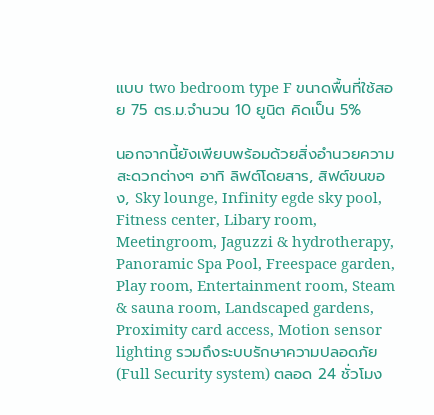แบบ two bedroom type F ขนาดพื้นที่ใช้สอย 75 ตร.ม.จำนวน 10 ยูนิต คิดเป็น 5%

นอกจากนี้ยังเพียบพร้อมด้วยสิ่งอำนวยความสะดวกต่างๆ อาทิ ลิฟต์โดยสาร, สิฟต์ขนของ, Sky lounge, Infinity egde sky pool, Fitness center, Libary room, Meetingroom, Jaguzzi & hydrotherapy, Panoramic Spa Pool, Freespace garden, Play room, Entertainment room, Steam & sauna room, Landscaped gardens, Proximity card access, Motion sensor lighting รวมถึงระบบรักษาความปลอดภัย (Full Security system) ตลอด 24 ชั่วโมง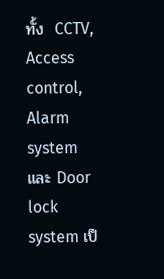ทั้ง  CCTV, Access control,  Alarm system และ Door lock system เป็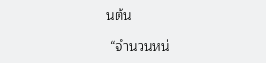นต้น

 “จำนวนหน่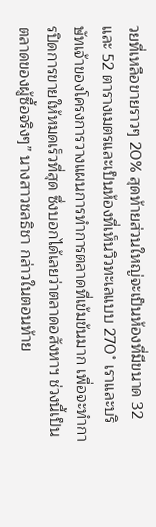วยที่เหลือขายราวๆ 20% สุดท้ายส่วนใหญ่จะเป็นห้องที่มีขนาด 32 และ 52 ตารางเมตรและเป็นห้องที่เห็นวิวทะเลแบบ 270˚ เราและบริษัทเจ้าของโครงการวางแผนการทำการตลาดที่เข้มข้นมาก เพื่อจะทำการปิดการขายให้หมดเร็วที่สุด ซึ่งบอกได้เลยว่าตลาดอสังหาฯ ช่วงนี้เป็นตลาดของผู้ซื้อจริงๆ” นางสาวชลธิชา กล่าวในตอนท้าย